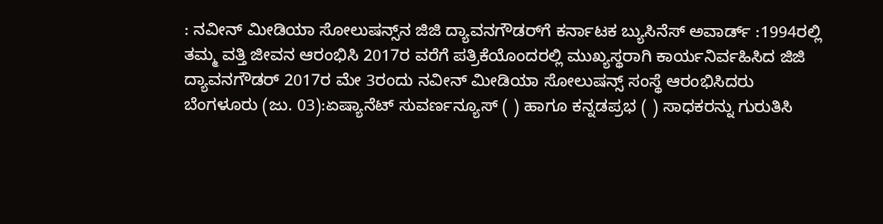: ನವೀನ್‌ ಮೀಡಿಯಾ ಸೋಲುಷನ್ಸ್‌ನ ಜಿಜಿ ದ್ಯಾವನಗೌಡರ್‌ಗೆ ಕರ್ನಾಟಕ ಬ್ಯುಸಿನೆಸ್‌ ಅವಾರ್ಡ್‌ :1994ರಲ್ಲಿ ತಮ್ಮ ವತ್ತಿ ಜೀವನ ಆರಂಭಿಸಿ 2017ರ ವರೆಗೆ ಪತ್ರಿಕೆಯೊಂದರಲ್ಲಿ ಮುಖ್ಯಸ್ಥರಾಗಿ ಕಾರ್ಯನಿರ್ವಹಿಸಿದ ಜಿಜಿ ದ್ಯಾವನಗೌಡರ್‌ 2017ರ ಮೇ 3ರಂದು ನವೀನ್‌ ಮೀಡಿಯಾ ಸೋಲುಷನ್ಸ್‌ ಸಂಸ್ಥೆ ಆರಂಭಿಸಿದರು ಬೆಂಗಳೂರು (ಜು. 03):ಏಷ್ಯಾನೆಟ್ ಸುವರ್ಣನ್ಯೂಸ್ ( ) ಹಾಗೂ ಕನ್ನಡಪ್ರಭ ( ) ಸಾಧಕರನ್ನು ಗುರುತಿಸಿ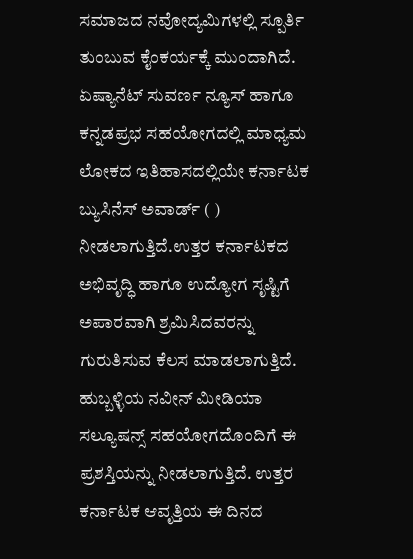ಸಮಾಜದ ನವೋದ್ಯಮಿಗಳಲ್ಲಿ ಸ್ಪೂರ್ತಿ ತುಂಬುವ ಕೈಂಕರ್ಯಕ್ಕೆ ಮುಂದಾಗಿದೆ. ಏಷ್ಯಾನೆಟ್ ಸುವರ್ಣ ನ್ಯೂಸ್ ಹಾಗೂ ಕನ್ನಡಪ್ರಭ ಸಹಯೋಗದಲ್ಲಿ ಮಾಧ್ಯಮ ಲೋಕದ ಇತಿಹಾಸದಲ್ಲಿಯೇ ಕರ್ನಾಟಕ ಬ್ಯುಸಿನೆಸ್ ಅವಾರ್ಡ್ ( ) ನೀಡಲಾಗುತ್ತಿದೆ.ಉತ್ತರ ಕರ್ನಾಟಕದ ಅಭಿವೃದ್ಧಿ ಹಾಗೂ ಉದ್ಯೋಗ ಸೃಷ್ಟಿಗೆ ಅಪಾರವಾಗಿ ಶ್ರಮಿಸಿದವರನ್ನು ಗುರುತಿಸುವ ಕೆಲಸ ಮಾಡಲಾಗುತ್ತಿದೆ. ಹುಬ್ಬಳ್ಳಿಯ ನವೀನ್ ಮೀಡಿಯಾ ಸಲ್ಯೂಷನ್ಸ್ ಸಹಯೋಗದೊಂದಿಗೆ ಈ ಪ್ರಶಸ್ತಿಯನ್ನು ನೀಡಲಾಗುತ್ತಿದೆ. ಉತ್ತರ ಕರ್ನಾಟಕ ಆವೃತ್ತಿಯ ಈ ದಿನದ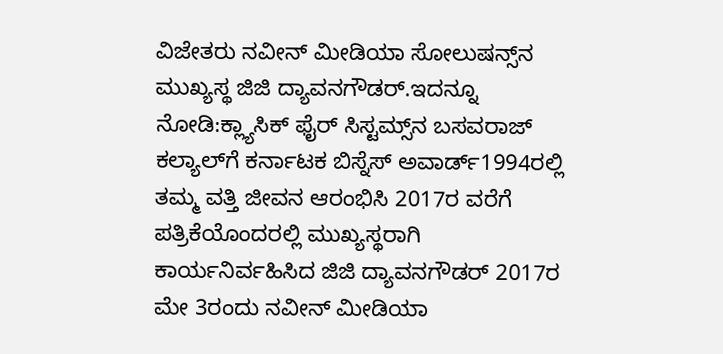ವಿಜೇತರು ನವೀನ್‌ ಮೀಡಿಯಾ ಸೋಲುಷನ್ಸ್‌ನ ಮುಖ್ಯಸ್ಥ ಜಿಜಿ ದ್ಯಾವನಗೌಡರ್‌.ಇದನ್ನೂ ನೋಡಿ:ಕ್ಲ್ಯಾಸಿಕ್ ಫೈರ್‌ ಸಿಸ್ಟಮ್ಸ್‌ನ ಬಸವರಾಜ್ ಕಲ್ಯಾಲ್‌ಗೆ ಕರ್ನಾಟಕ ಬಿಸ್ನೆಸ್ ಅವಾರ್ಡ್1994ರಲ್ಲಿ ತಮ್ಮ ವತ್ತಿ ಜೀವನ ಆರಂಭಿಸಿ 2017ರ ವರೆಗೆ ಪತ್ರಿಕೆಯೊಂದರಲ್ಲಿ ಮುಖ್ಯಸ್ಥರಾಗಿ ಕಾರ್ಯನಿರ್ವಹಿಸಿದ ಜಿಜಿ ದ್ಯಾವನಗೌಡರ್‌ 2017ರ ಮೇ 3ರಂದು ನವೀನ್‌ ಮೀಡಿಯಾ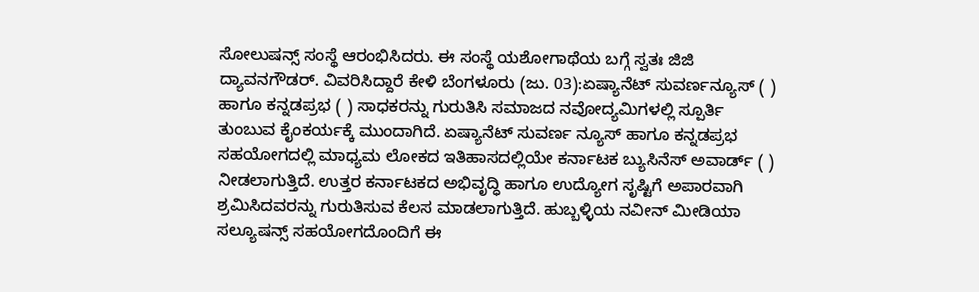ಸೋಲುಷನ್ಸ್‌ ಸಂಸ್ಥೆ ಆರಂಭಿಸಿದರು. ಈ ಸಂಸ್ಥೆ ಯಶೋಗಾಥೆಯ ಬಗ್ಗೆ ಸ್ವತಃ ಜಿಜಿ ದ್ಯಾವನಗೌಡರ್‌. ವಿವರಿಸಿದ್ದಾರೆ ಕೇಳಿ ಬೆಂಗಳೂರು (ಜು. 03):ಏಷ್ಯಾನೆಟ್ ಸುವರ್ಣನ್ಯೂಸ್ ( ) ಹಾಗೂ ಕನ್ನಡಪ್ರಭ ( ) ಸಾಧಕರನ್ನು ಗುರುತಿಸಿ ಸಮಾಜದ ನವೋದ್ಯಮಿಗಳಲ್ಲಿ ಸ್ಪೂರ್ತಿ ತುಂಬುವ ಕೈಂಕರ್ಯಕ್ಕೆ ಮುಂದಾಗಿದೆ. ಏಷ್ಯಾನೆಟ್ ಸುವರ್ಣ ನ್ಯೂಸ್ ಹಾಗೂ ಕನ್ನಡಪ್ರಭ ಸಹಯೋಗದಲ್ಲಿ ಮಾಧ್ಯಮ ಲೋಕದ ಇತಿಹಾಸದಲ್ಲಿಯೇ ಕರ್ನಾಟಕ ಬ್ಯುಸಿನೆಸ್ ಅವಾರ್ಡ್ ( ) ನೀಡಲಾಗುತ್ತಿದೆ. ಉತ್ತರ ಕರ್ನಾಟಕದ ಅಭಿವೃದ್ಧಿ ಹಾಗೂ ಉದ್ಯೋಗ ಸೃಷ್ಟಿಗೆ ಅಪಾರವಾಗಿ ಶ್ರಮಿಸಿದವರನ್ನು ಗುರುತಿಸುವ ಕೆಲಸ ಮಾಡಲಾಗುತ್ತಿದೆ. ಹುಬ್ಬಳ್ಳಿಯ ನವೀನ್ ಮೀಡಿಯಾ ಸಲ್ಯೂಷನ್ಸ್ ಸಹಯೋಗದೊಂದಿಗೆ ಈ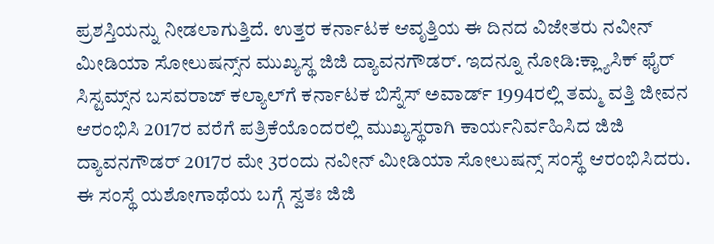ಪ್ರಶಸ್ತಿಯನ್ನು ನೀಡಲಾಗುತ್ತಿದೆ. ಉತ್ತರ ಕರ್ನಾಟಕ ಆವೃತ್ತಿಯ ಈ ದಿನದ ವಿಜೇತರು ನವೀನ್‌ ಮೀಡಿಯಾ ಸೋಲುಷನ್ಸ್‌ನ ಮುಖ್ಯಸ್ಥ ಜಿಜಿ ದ್ಯಾವನಗೌಡರ್‌. ಇದನ್ನೂ ನೋಡಿ:ಕ್ಲ್ಯಾಸಿಕ್ ಫೈರ್‌ ಸಿಸ್ಟಮ್ಸ್‌ನ ಬಸವರಾಜ್ ಕಲ್ಯಾಲ್‌ಗೆ ಕರ್ನಾಟಕ ಬಿಸ್ನೆಸ್ ಅವಾರ್ಡ್ 1994ರಲ್ಲಿ ತಮ್ಮ ವತ್ತಿ ಜೀವನ ಆರಂಭಿಸಿ 2017ರ ವರೆಗೆ ಪತ್ರಿಕೆಯೊಂದರಲ್ಲಿ ಮುಖ್ಯಸ್ಥರಾಗಿ ಕಾರ್ಯನಿರ್ವಹಿಸಿದ ಜಿಜಿ ದ್ಯಾವನಗೌಡರ್‌ 2017ರ ಮೇ 3ರಂದು ನವೀನ್‌ ಮೀಡಿಯಾ ಸೋಲುಷನ್ಸ್‌ ಸಂಸ್ಥೆ ಆರಂಭಿಸಿದರು. ಈ ಸಂಸ್ಥೆ ಯಶೋಗಾಥೆಯ ಬಗ್ಗೆ ಸ್ವತಃ ಜಿಜಿ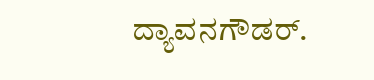ದ್ಯಾವನಗೌಡರ್‌.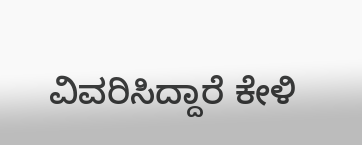ವಿವರಿಸಿದ್ದಾರೆ ಕೇಳಿ